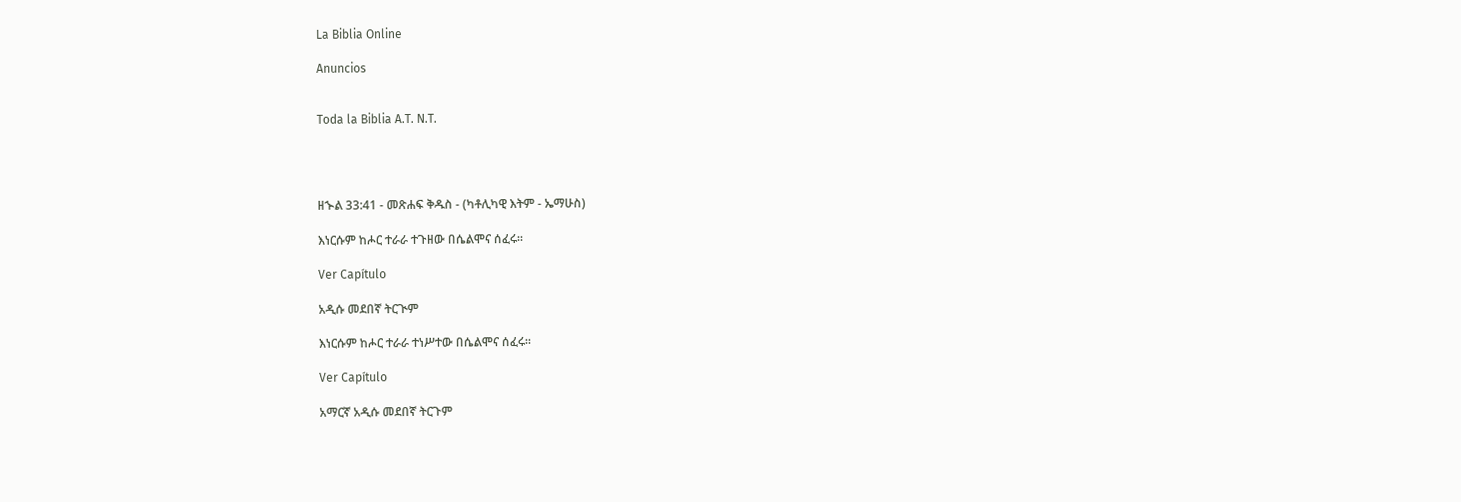La Biblia Online

Anuncios


Toda la Biblia A.T. N.T.




ዘኍል 33:41 - መጽሐፍ ቅዱስ - (ካቶሊካዊ እትም - ኤማሁስ)

እነርሱም ከሖር ተራራ ተጉዘው በሴልሞና ሰፈሩ።

Ver Capítulo

አዲሱ መደበኛ ትርጒም

እነርሱም ከሖር ተራራ ተነሥተው በሴልሞና ሰፈሩ።

Ver Capítulo

አማርኛ አዲሱ መደበኛ ትርጉም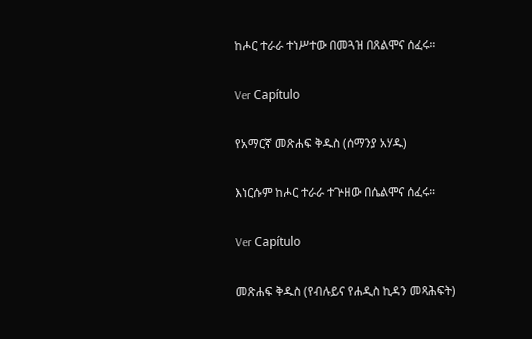ከሖር ተራራ ተነሥተው በመጓዝ በጸልሞና ሰፈሩ።

Ver Capítulo

የአማርኛ መጽሐፍ ቅዱስ (ሰማንያ አሃዱ)

እነርሱም ከሖር ተራራ ተጕዘው በሴልሞና ሰፈሩ።

Ver Capítulo

መጽሐፍ ቅዱስ (የብሉይና የሐዲስ ኪዳን መጻሕፍት)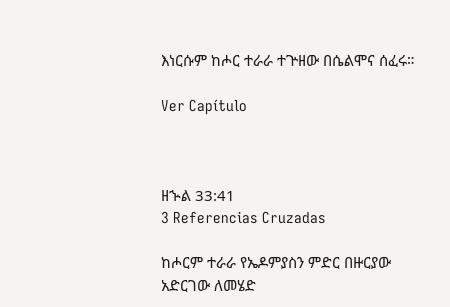እነርሱም ከሖር ተራራ ተጕዘው በሴልሞና ሰፈሩ።

Ver Capítulo



ዘኍል 33:41
3 Referencias Cruzadas

ከሖርም ተራራ የኤዶምያስን ምድር በዙርያው አድርገው ለመሄድ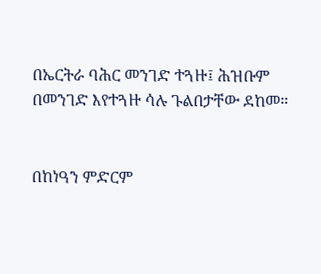በኤርትራ ባሕር መንገድ ተጓዙ፤ ሕዝቡም በመንገድ እየተጓዙ ሳሉ ጉልበታቸው ደከመ።


በከነዓን ምድርም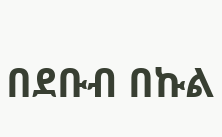በደቡብ በኩል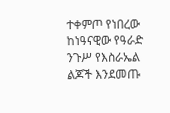ተቀምጦ የነበረው ከነዓናዊው የዓራድ ንጉሥ የእስራኤል ልጆች እንደመጡ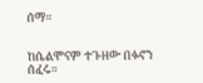ሰማ።


ከሴልሞናም ተጉዘው በፉኖን ሰፈሩ።